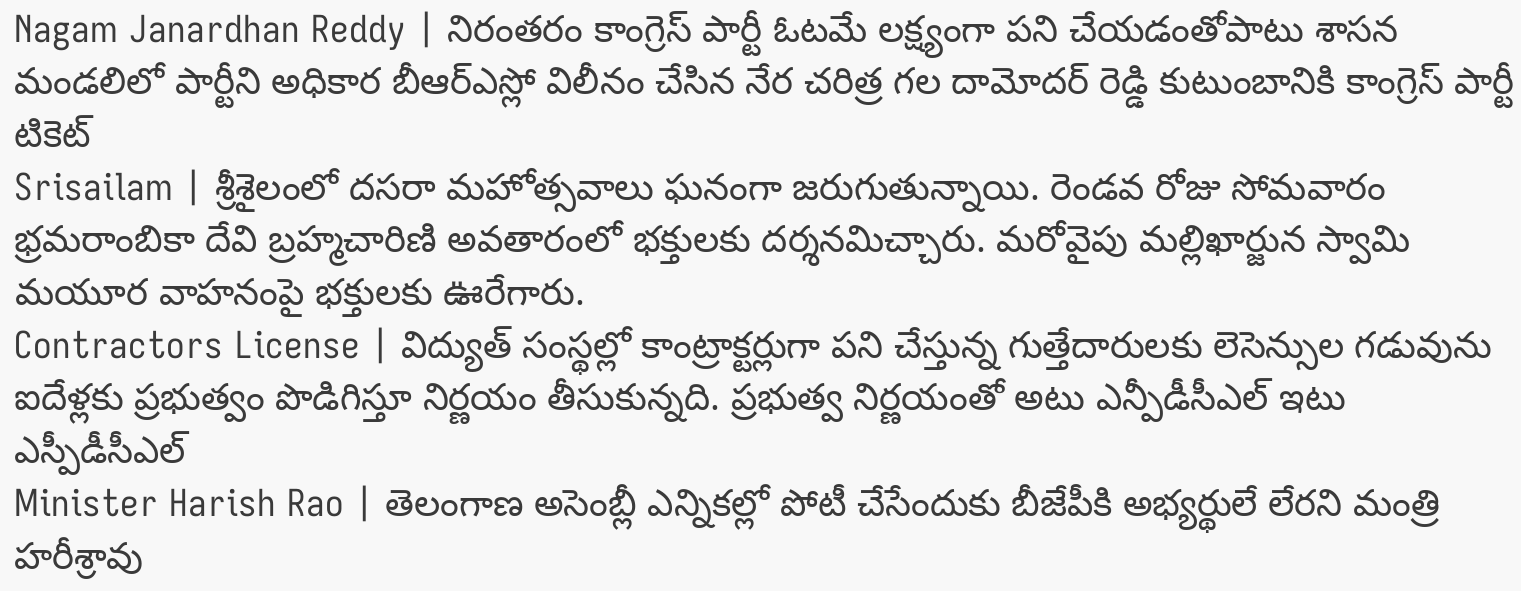Nagam Janardhan Reddy | నిరంతరం కాంగ్రెస్ పార్టీ ఓటమే లక్ష్యంగా పని చేయడంతోపాటు శాసన మండలిలో పార్టీని అధికార బీఆర్ఎస్లో విలీనం చేసిన నేర చరిత్ర గల దామోదర్ రెడ్డి కుటుంబానికి కాంగ్రెస్ పార్టీ టికెట్
Srisailam | శ్రీశైలంలో దసరా మహోత్సవాలు ఘనంగా జరుగుతున్నాయి. రెండవ రోజు సోమవారం భ్రమరాంబికా దేవి బ్రహ్మచారిణి అవతారంలో భక్తులకు దర్శనమిచ్చారు. మరోవైపు మల్లిఖార్జున స్వామి మయూర వాహనంపై భక్తులకు ఊరేగారు.
Contractors License | విద్యుత్ సంస్థల్లో కాంట్రాక్టర్లుగా పని చేస్తున్న గుత్తేదారులకు లెసెన్సుల గడువును
ఐదేళ్లకు ప్రభుత్వం పొడిగిస్తూ నిర్ణయం తీసుకున్నది. ప్రభుత్వ నిర్ణయంతో అటు ఎన్పీడీసీఎల్ ఇటు
ఎస్పీడీసీఎల్
Minister Harish Rao | తెలంగాణ అసెంబ్లీ ఎన్నికల్లో పోటీ చేసేందుకు బీజేపీకి అభ్యర్థులే లేరని మంత్రి హరీశ్రావు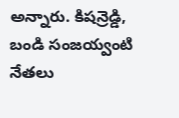అన్నారు. కిషన్రెడ్డి, బండి సంజయ్వంటి నేతలు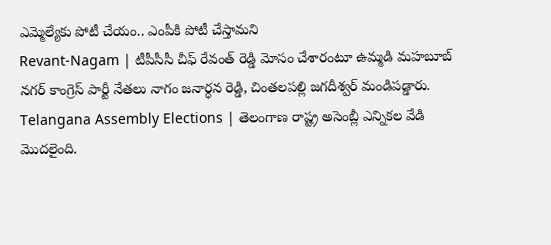ఎమ్మెల్యేకు పోటీ చేయం.. ఎంపీకి పోటీ చేస్తామని
Revant-Nagam | టీపీసీసీ చీఫ్ రేవంత్ రెడ్డి మోసం చేశారంటూ ఉమ్మడి మహబూబ్ నగర్ కాంగ్రెస్ పార్టీ నేతలు నాగం జనార్ధన రెడ్డి, చింతలపల్లి జగదీశ్వర్ మండిపడ్డారు.
Telangana Assembly Elections | తెలంగాణ రాష్ట్ర అసెంబ్లీ ఎన్నికల వేడి మొదలైంది.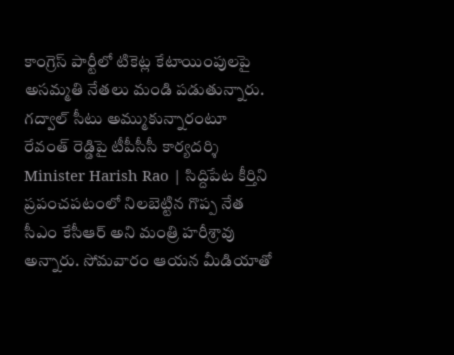కాంగ్రెస్ పార్టీలో టికెట్ల కేటాయింపులపై అసమ్మతి నేతలు మండి పడుతున్నారు. గద్వాల్ సీటు అమ్ముకున్నారంటూ రేవంత్ రెడ్డిపై టీపీసీసీ కార్యదర్శి
Minister Harish Rao | సిద్దిపేట కీర్తిని ప్రపంచపటంలో నిలబెట్టిన గొప్ప నేత సీఎం కేసీఆర్ అని మంత్రి హరీశ్రావు అన్నారు. సోమవారం ఆయన మీడియాతో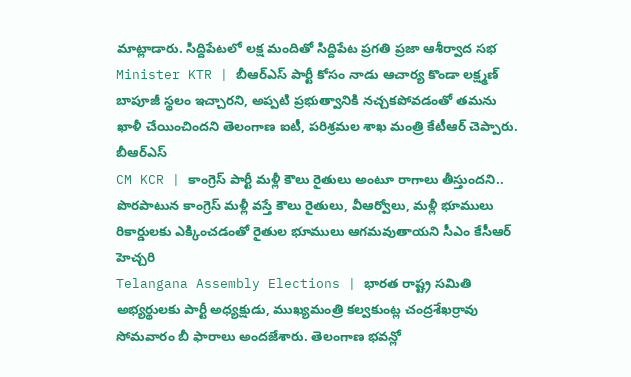మాట్లాడారు. సిద్దిపేటలో లక్ష మందితో సిద్దిపేట ప్రగతి ప్రజా ఆశీర్వాద సభ
Minister KTR | బీఆర్ఎస్ పార్టీ కోసం నాడు ఆచార్య కొండా లక్ష్మణ్ బాపూజీ స్థలం ఇచ్చారని, అప్పటి ప్రభుత్వానికి నచ్చకపోవడంతో తమను ఖాళీ చేయించిందని తెలంగాణ ఐటీ, పరిశ్రమల శాఖ మంత్రి కేటీఆర్ చెప్పారు. బీఆర్ఎస్
CM KCR | కాంగ్రెస్ పార్టీ మళ్లీ కౌలు రైతులు అంటూ రాగాలు తీస్తుందని.. పొరపాటున కాంగ్రెస్ మళ్లీ వస్తే కౌలు రైతులు, వీఆర్వోలు, మళ్లీ భూములు రికార్డులకు ఎక్కించడంతో రైతుల భూములు ఆగమవుతాయని సీఎం కేసీఆర్ హెచ్చరి
Telangana Assembly Elections | భారత రాష్ట్ర సమితి అభ్యర్థులకు పార్టీ అధ్యక్షుడు, ముఖ్యమంత్రి కల్వకుంట్ల చంద్రశేఖర్రావు సోమవారం బీ ఫారాలు అందజేశారు. తెలంగాణ భవన్లో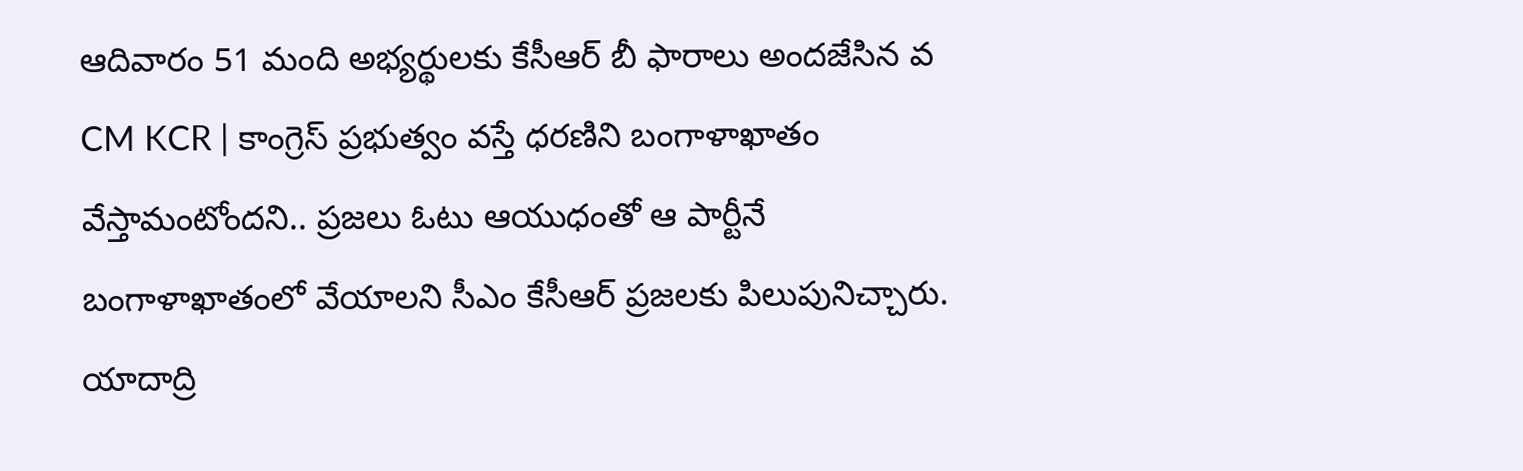ఆదివారం 51 మంది అభ్యర్థులకు కేసీఆర్ బీ ఫారాలు అందజేసిన వ
CM KCR | కాంగ్రెస్ ప్రభుత్వం వస్తే ధరణిని బంగాళాఖాతం వేస్తామంటోందని.. ప్రజలు ఓటు ఆయుధంతో ఆ పార్టీనే బంగాళాఖాతంలో వేయాలని సీఎం కేసీఆర్ ప్రజలకు పిలుపునిచ్చారు. యాదాద్రి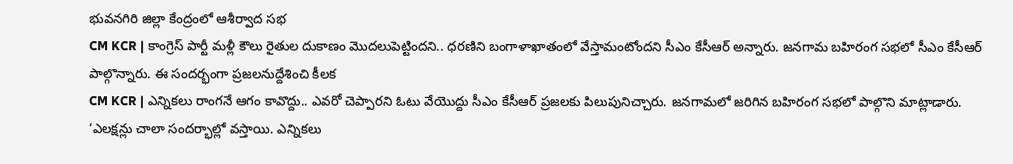భువనగిరి జిల్లా కేంద్రంలో ఆశీర్వాద సభ
CM KCR | కాంగ్రెస్ పార్టీ మళ్లీ కౌలు రైతుల దుకాణం మొదలుపెట్టిందని.. ధరణిని బంగాళాఖాతంలో వేస్తామంటోందని సీఎం కేసీఆర్ అన్నారు. జనగామ బహిరంగ సభలో సీఎం కేసీఆర్ పాల్గొన్నారు. ఈ సందర్భంగా ప్రజలనుద్దేశించి కీలక
CM KCR | ఎన్నికలు రాంగనే ఆగం కావొద్దు.. ఎవరో చెప్పారని ఓటు వేయొద్దు సీఎం కేసీఆర్ ప్రజలకు పిలుపునిచ్చారు. జనగామలో జరిగిన బహిరంగ సభలో పాల్గొని మాట్లాడారు. ‘ఎలక్షన్లు చాలా సందర్భాల్లో వస్తాయి. ఎన్నికలు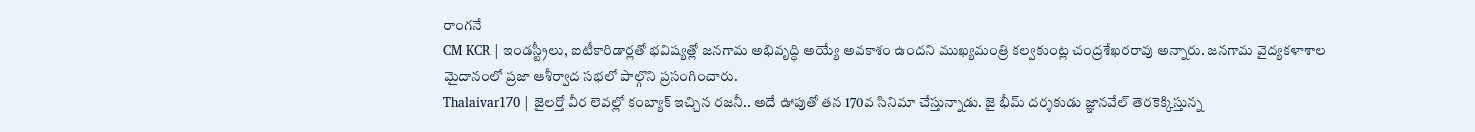రాంగనే
CM KCR | ఇండస్ట్రీలు, ఐటీకారిడార్లతో భవిష్యత్లో జనగామ అభివృద్ధి అయ్యే అవకాశం ఉందని ముఖ్యమంత్రి కల్వకుంట్ల చంద్రశేఖరరావు అన్నారు. జనగామ వైద్యకళాశాల మైదానంలో ప్రజా ఆశీర్వాద సభలో పాల్గొని ప్రసంగించారు.
Thalaivar170 | జైలర్తో వీర లెవల్లో కంబ్యాక్ ఇచ్చిన రజనీ.. అదే ఊపుతో తన 170వ సినిమా చేస్తున్నాడు. జై భీమ్ దర్శకుడు జ్ఞానవేల్ తెరకెక్కిస్తున్న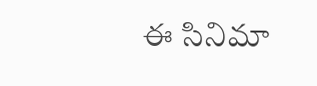ఈ సినిమా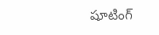షూటింగ్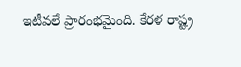ఇటీవలే ప్రారంభమైంది. కేరళ రాష్ట్ర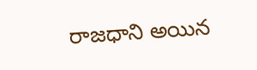రాజధాని అయిన